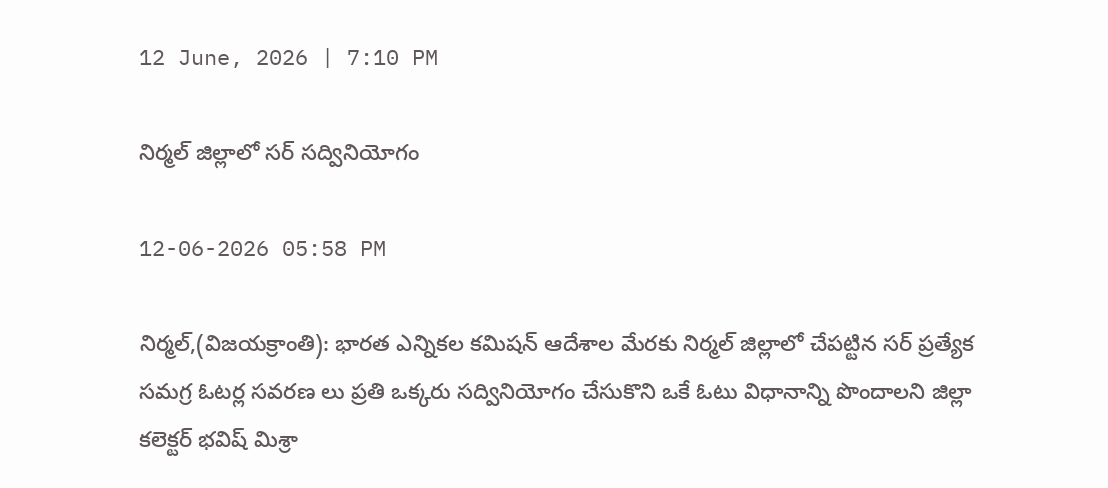12 June, 2026 | 7:10 PM

నిర్మల్ జిల్లాలో సర్ సద్వినియోగం

12-06-2026 05:58 PM

నిర్మల్,(విజయక్రాంతి): భారత ఎన్నికల కమిషన్ ఆదేశాల మేరకు నిర్మల్ జిల్లాలో చేపట్టిన సర్ ప్రత్యేక సమగ్ర ఓటర్ల సవరణ లు ప్రతి ఒక్కరు సద్వినియోగం చేసుకొని ఒకే ఓటు విధానాన్ని పొందాలని జిల్లా కలెక్టర్ భవిష్ మిశ్రా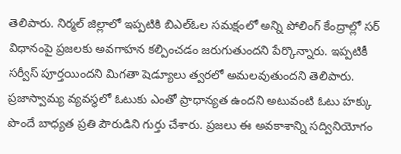తెలిపారు. నిర్మల్ జిల్లాలో ఇప్పటికి బిఎల్ఓల సమక్షంలో అన్ని పోలింగ్ కేంద్రాల్లో సర్ విధానంపై ప్రజలకు అవగాహన కల్పించడం జరుగుతుందని పేర్కొన్నారు. ఇప్పటికీ సర్వీస్ పూర్తయిందని మిగతా షెడ్యూలు త్వరలో అమలవుతుందని తెలిపారు. ప్రజాస్వామ్య వ్యవస్థలో ఓటుకు ఎంతో ప్రాధాన్యత ఉందని అటువంటి ఓటు హక్కు పొందే బాధ్యత ప్రతి పౌరుడిని గుర్తు చేశారు. ప్రజలు ఈ అవకాశాన్ని సద్వినియోగం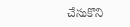చేసుకొని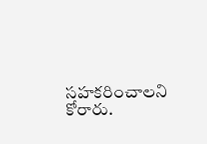సహకరించాలని కోరారు.